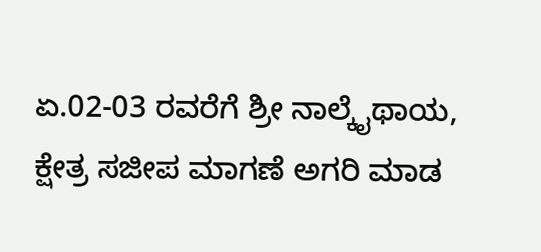ಏ.02-03 ರವರೆಗೆ ಶ್ರೀ ನಾಲ್ಕೈಥಾಯ, ಕ್ಷೇತ್ರ ಸಜೀಪ ಮಾಗಣೆ ಅಗರಿ ಮಾಡ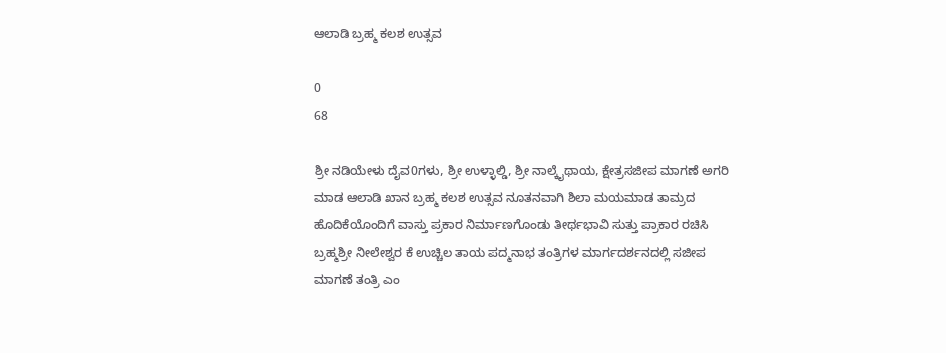ಆಲಾಡಿ ಬ್ರಹ್ಮ ಕಲಶ ಉತ್ಸವ

0
68

ಶ್ರೀ ನಡಿಯೇಳು ದೈವ0ಗಳು, ಶ್ರೀ ಉಳ್ಳಾಲ್ಡಿ, ಶ್ರೀ ನಾಲ್ಕೈಥಾಯ, ಕ್ಷೇತ್ರಸಜೀಪ ಮಾಗಣೆ ಅಗರಿ ಮಾಡ ಆಲಾಡಿ ಖಾನ ಬ್ರಹ್ಮ ಕಲಶ ಉತ್ಸವ ನೂತನವಾಗಿ ಶಿಲಾ ಮಯಮಾಡ ತಾಮ್ರದ ಹೊದಿಕೆಯೊಂದಿಗೆ ವಾಸ್ತು ಪ್ರಕಾರ ನಿರ್ಮಾಣಗೊಂಡು ತೀರ್ಥಭಾವಿ ಸುತ್ತು ಪ್ರಾಕಾರ ರಚಿಸಿ ಬ್ರಹ್ಮಶ್ರೀ ನೀಲೇಶ್ವರ ಕೆ ಉಚ್ಚಿಲ ತಾಯ ಪದ್ಮನಾಭ ತಂತ್ರಿಗಳ ಮಾರ್ಗದರ್ಶನದಲ್ಲಿ ಸಜೀಪ ಮಾಗಣೆ ತಂತ್ರಿ ಎಂ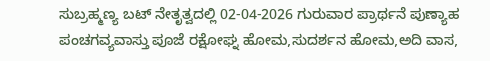ಸುಬ್ರಹ್ಮಣ್ಯ ಬಟ್ ನೇತೃತ್ವದಲ್ಲಿ 02-04-2026 ಗುರುವಾರ ಪ್ರಾರ್ಥನೆ ಪುಣ್ಯಾಹ ಪಂಚಗವ್ಯವಾಸ್ತು ಪೂಜೆ ರಕ್ಷೋಘ್ನ ಹೋಮ,ಸುದರ್ಶನ ಹೋಮ,ಅದಿ ವಾಸ,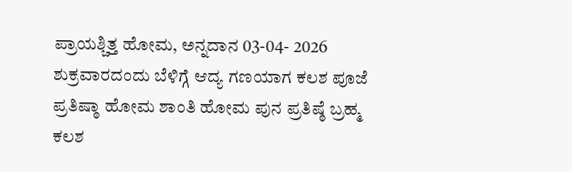ಪ್ರಾಯಶ್ಚಿತ್ತ ಹೋಮ, ಅನ್ನದಾನ 03-04- 2026 ಶುಕ್ರವಾರದಂದು ಬೆಳಿಗ್ಗೆ ಆದ್ಯ ಗಣಯಾಗ ಕಲಶ ಪೂಜೆ ಪ್ರತಿಷ್ಠಾ ಹೋಮ ಶಾಂತಿ ಹೋಮ ಪುನ ಪ್ರತಿಷ್ಠೆ ಬ್ರಹ್ಮ ಕಲಶ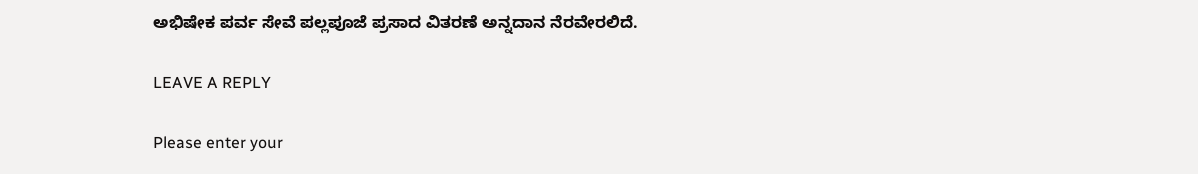ಅಭಿಷೇಕ ಪರ್ವ ಸೇವೆ ಪಲ್ಲಪೂಜೆ ಪ್ರಸಾದ ವಿತರಣೆ ಅನ್ನದಾನ ನೆರವೇರಲಿದೆ.

LEAVE A REPLY

Please enter your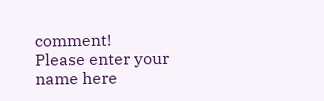comment!
Please enter your name here